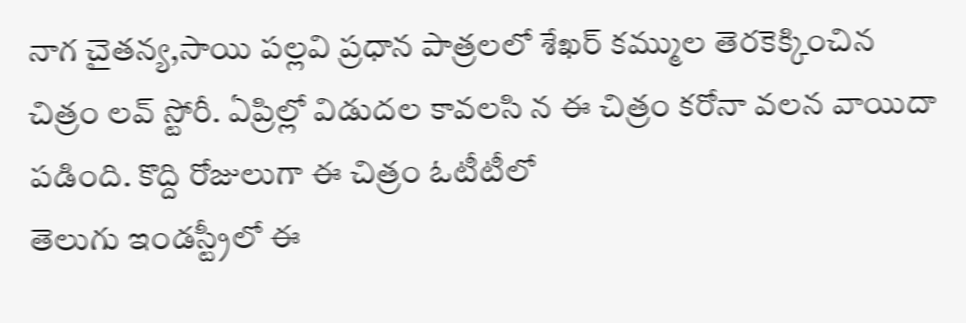నాగ చైతన్య,సాయి పల్లవి ప్రధాన పాత్రలలో శేఖర్ కమ్ముల తెరకెక్కించిన చిత్రం లవ్ స్టోరీ. ఏప్రిల్లో విడుదల కావలసి న ఈ చిత్రం కరోనా వలన వాయిదా పడింది. కొద్ది రోజులుగా ఈ చిత్రం ఓటీటీలో
తెలుగు ఇండస్ట్రీలో ఈ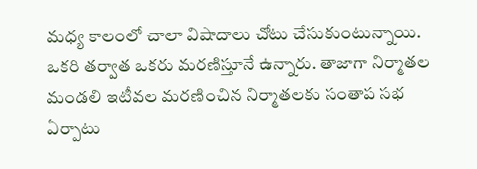మధ్య కాలంలో చాలా విషాదాలు చోటు చేసుకుంటున్నాయి. ఒకరి తర్వాత ఒకరు మరణిస్తూనే ఉన్నారు. తాజాగా నిర్మాతల మండలి ఇటీవల మరణించిన నిర్మాతలకు సంతాప సభ ఏర్పాటు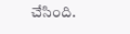చేసింది.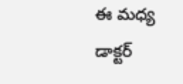ఈ మధ్య డాక్టర్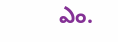ఎం.